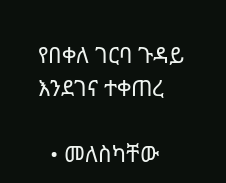የበቀለ ገርባ ጉዳይ እንደገና ተቀጠረ

  • መለስካቸው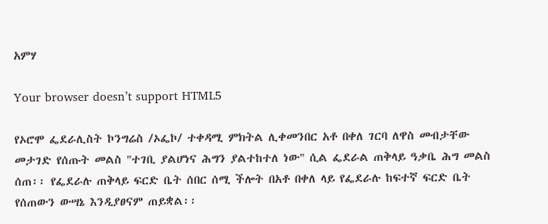አምሃ

Your browser doesn’t support HTML5

የኦሮሞ ፌደራሊስት ኮንግሬስ /ኦፌኮ/ ተቀዳሚ ምክትል ሊቀመንበር አቶ በቀለ ገርባ ለዋስ መብታቸው መታገድ የሰጡት መልስ "ተገቢ ያልሆነና ሕግን ያልተከተለ ነው" ሲል ፌደራል ጠቅላይ ዓቃቤ ሕግ መልስ ሰጠ፡፡ የፌደራሉ ጠቅላይ ፍርድ ቤት ሰበር ሰሚ ችሎት በአቶ በቀለ ላይ የፌደራሉ ከፍተኛ ፍርድ ቤት የሰጠውን ውሣኔ እንዲያፀናም ጠይቋል፡፡